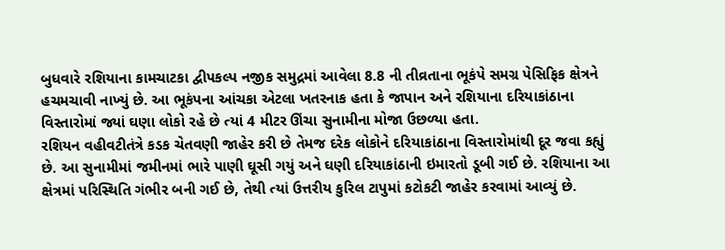બુધવારે રશિયાના કામચાટકા દ્વીપકલ્પ નજીક સમુદ્રમાં આવેલા 8.8 ની તીવ્રતાના ભૂકંપે સમગ્ર પેસિફિક ક્ષેત્રને હચમચાવી નાખ્યું છે. આ ભૂકંપના આંચકા એટલા ખતરનાક હતા કે જાપાન અને રશિયાના દરિયાકાંઠાના વિસ્તારોમાં જ્યાં ઘણા લોકો રહે છે ત્યાં 4 મીટર ઊંચા સુનામીના મોજા ઉછળ્યા હતા.
રશિયન વહીવટીતંત્રે કડક ચેતવણી જાહેર કરી છે તેમજ દરેક લોકોને દરિયાકાંઠાના વિસ્તારોમાંથી દૂર જવા કહ્યું છે. આ સુનામીમાં જમીનમાં ભારે પાણી ઘૂસી ગયું અને ઘણી દરિયાકાંઠાની ઇમારતો ડૂબી ગઈ છે. રશિયાના આ ક્ષેત્રમાં પરિસ્થિતિ ગંભીર બની ગઈ છે, તેથી ત્યાં ઉત્તરીય કુરિલ ટાપુમાં કટોકટી જાહેર કરવામાં આવ્યું છે.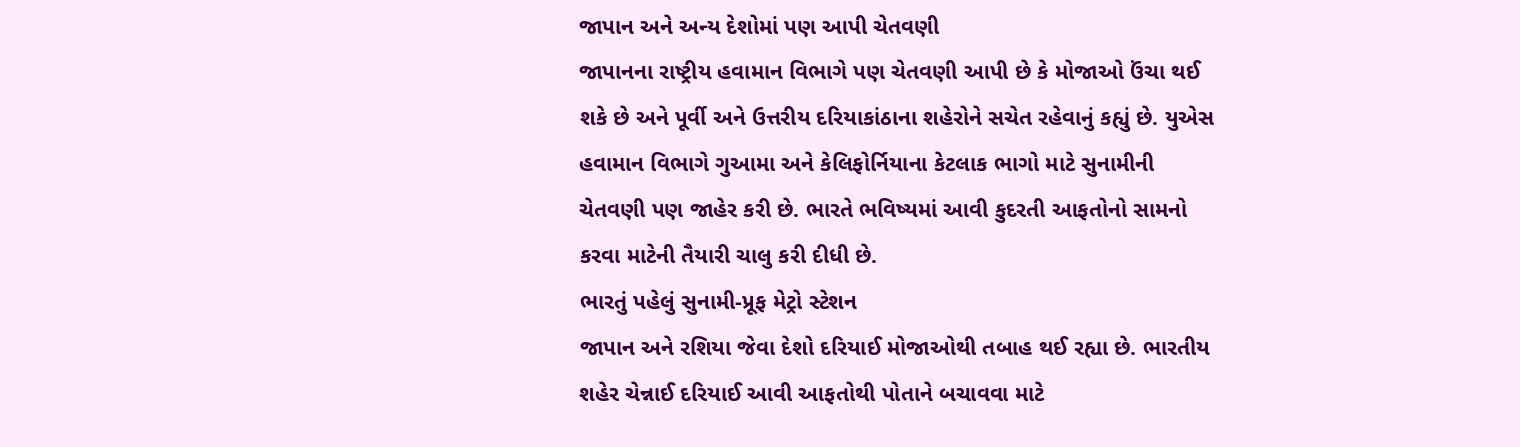જાપાન અને અન્ય દેશોમાં પણ આપી ચેતવણી
જાપાનના રાષ્ટ્રીય હવામાન વિભાગે પણ ચેતવણી આપી છે કે મોજાઓ ઉંચા થઈ શકે છે અને પૂર્વી અને ઉત્તરીય દરિયાકાંઠાના શહેરોને સચેત રહેવાનું કહ્યું છે. યુએસ હવામાન વિભાગે ગુઆમા અને કેલિફોર્નિયાના કેટલાક ભાગો માટે સુનામીની ચેતવણી પણ જાહેર કરી છે. ભારતે ભવિષ્યમાં આવી કુદરતી આફતોનો સામનો કરવા માટેની તૈયારી ચાલુ કરી દીધી છે.
ભારતું પહેલું સુનામી-પ્રૂફ મેટ્રો સ્ટેશન
જાપાન અને રશિયા જેવા દેશો દરિયાઈ મોજાઓથી તબાહ થઈ રહ્યા છે. ભારતીય શહેર ચેન્નાઈ દરિયાઈ આવી આફતોથી પોતાને બચાવવા માટે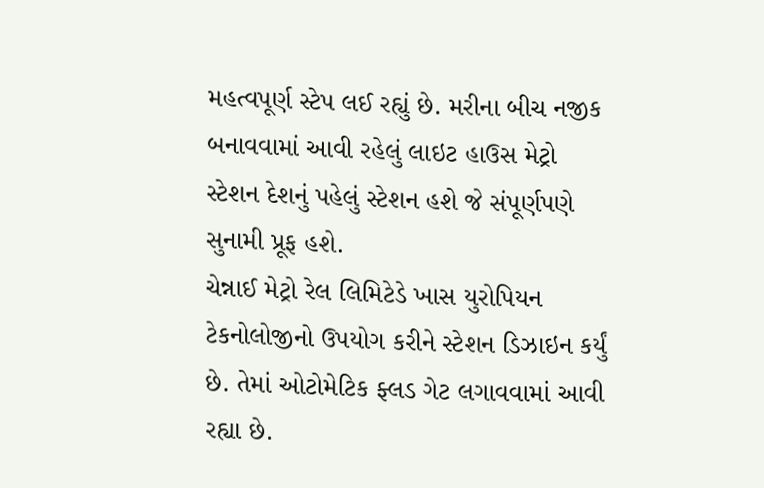મહત્વપૂર્ણ સ્ટેપ લઈ રહ્યું છે. મરીના બીચ નજીક બનાવવામાં આવી રહેલું લાઇટ હાઉસ મેટ્રો સ્ટેશન દેશનું પહેલું સ્ટેશન હશે જે સંપૂર્ણપણે સુનામી પ્રૂફ હશે.
ચેન્નાઈ મેટ્રો રેલ લિમિટેડે ખાસ યુરોપિયન ટેકનોલોજીનો ઉપયોગ કરીને સ્ટેશન ડિઝાઇન કર્યું છે. તેમાં ઓટોમેટિક ફ્લડ ગેટ લગાવવામાં આવી રહ્યા છે.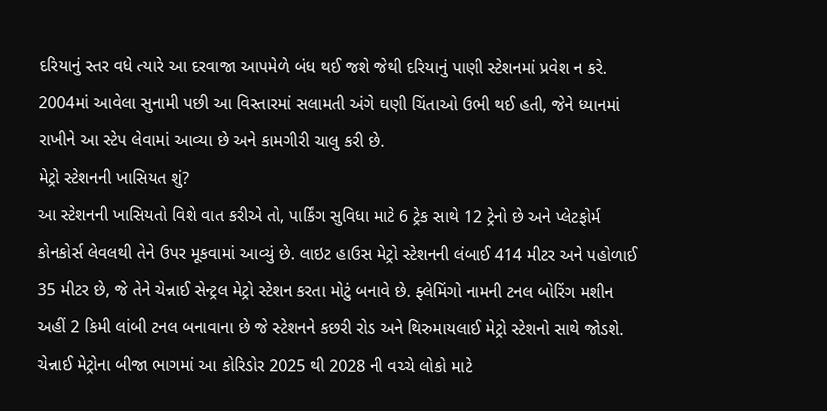દરિયાનું સ્તર વધે ત્યારે આ દરવાજા આપમેળે બંધ થઈ જશે જેથી દરિયાનું પાણી સ્ટેશનમાં પ્રવેશ ન કરે. 2004માં આવેલા સુનામી પછી આ વિસ્તારમાં સલામતી અંગે ઘણી ચિંતાઓ ઉભી થઈ હતી, જેને ધ્યાનમાં રાખીને આ સ્ટેપ લેવામાં આવ્યા છે અને કામગીરી ચાલુ કરી છે.
મેટ્રો સ્ટેશનની ખાસિયત શું?
આ સ્ટેશનની ખાસિયતો વિશે વાત કરીએ તો, પાર્કિંગ સુવિધા માટે 6 ટ્રેક સાથે 12 ટ્રેનો છે અને પ્લેટફોર્મ કોનકોર્સ લેવલથી તેને ઉપર મૂકવામાં આવ્યું છે. લાઇટ હાઉસ મેટ્રો સ્ટેશનની લંબાઈ 414 મીટર અને પહોળાઈ 35 મીટર છે, જે તેને ચેન્નાઈ સેન્ટ્રલ મેટ્રો સ્ટેશન કરતા મોટું બનાવે છે. ફ્લેમિંગો નામની ટનલ બોરિંગ મશીન અહીં 2 કિમી લાંબી ટનલ બનાવાના છે જે સ્ટેશનને કછરી રોડ અને થિરુમાયલાઈ મેટ્રો સ્ટેશનો સાથે જોડશે. ચેન્નાઈ મેટ્રોના બીજા ભાગમાં આ કોરિડોર 2025 થી 2028 ની વચ્ચે લોકો માટે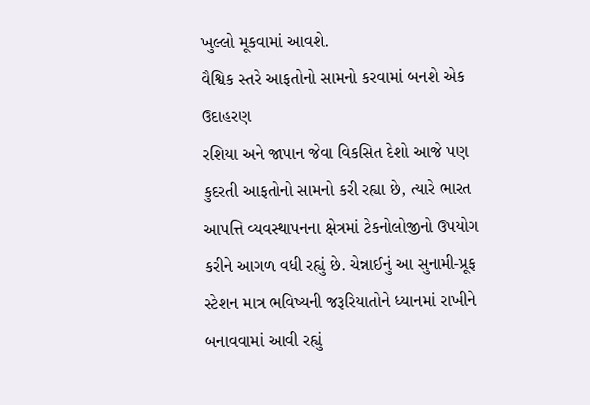ખુલ્લો મૂકવામાં આવશે.
વૈશ્વિક સ્તરે આફતોનો સામનો કરવામાં બનશે એક ઉદાહરણ
રશિયા અને જાપાન જેવા વિકસિત દેશો આજે પણ કુદરતી આફતોનો સામનો કરી રહ્યા છે, ત્યારે ભારત આપત્તિ વ્યવસ્થાપનના ક્ષેત્રમાં ટેકનોલોજીનો ઉપયોગ કરીને આગળ વધી રહ્યું છે. ચેન્નાઈનું આ સુનામી-પ્રૂફ સ્ટેશન માત્ર ભવિષ્યની જરૂરિયાતોને ધ્યાનમાં રાખીને બનાવવામાં આવી રહ્યું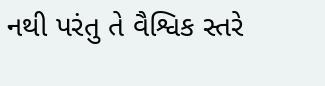નથી પરંતુ તે વૈશ્વિક સ્તરે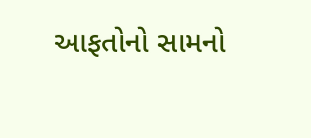આફતોનો સામનો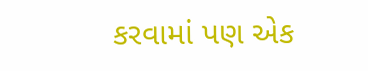કરવામાં પણ એક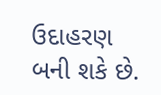ઉદાહરણ બની શકે છે.